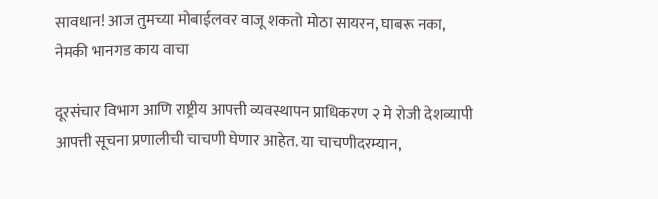सावधान! आज तुमच्या मोबाईलवर वाजू शकतो मोठा सायरन, घाबरू नका, नेमकी भानगड काय वाचा

दूरसंचार विभाग आणि राष्ट्रीय आपत्ती व्यवस्थापन प्राधिकरण २ मे रोजी देशव्यापी आपत्ती सूचना प्रणालीची चाचणी घेणार आहेत. या चाचणीदरम्यान,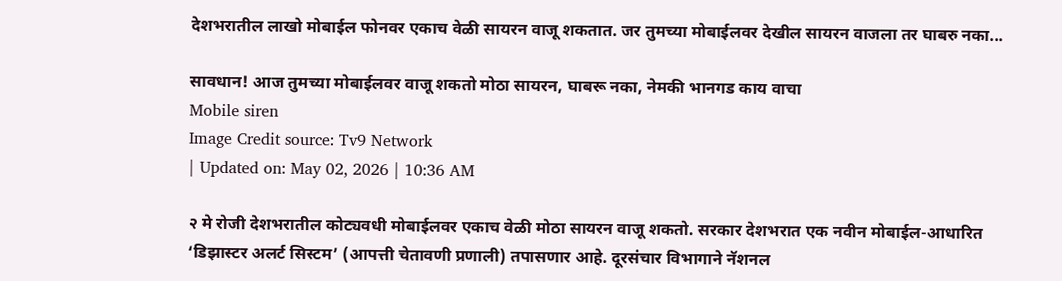देशभरातील लाखो मोबाईल फोनवर एकाच वेळी सायरन वाजू शकतात. जर तुमच्या मोबाईलवर देखील सायरन वाजला तर घाबरु नका...

सावधान! आज तुमच्या मोबाईलवर वाजू शकतो मोठा सायरन, घाबरू नका, नेमकी भानगड काय वाचा
Mobile siren
Image Credit source: Tv9 Network
| Updated on: May 02, 2026 | 10:36 AM

२ मे रोजी देशभरातील कोट्यवधी मोबाईलवर एकाच वेळी मोठा सायरन वाजू शकतो. सरकार देशभरात एक नवीन मोबाईल-आधारित ‘डिझास्टर अलर्ट सिस्टम’ (आपत्ती चेतावणी प्रणाली) तपासणार आहे. दूरसंचार विभागाने नॅशनल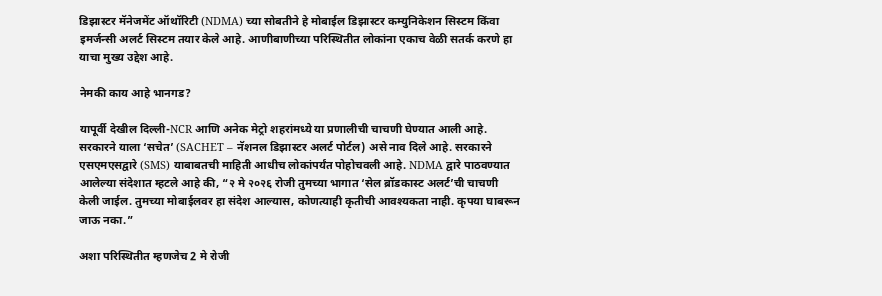डिझास्टर मॅनेजमेंट ऑथॉरिटी (NDMA) च्या सोबतीने हे मोबाईल डिझास्टर कम्युनिकेशन सिस्टम किंवा इमर्जन्सी अलर्ट सिस्टम तयार केले आहे. आणीबाणीच्या परिस्थितीत लोकांना एकाच वेळी सतर्क करणे हा याचा मुख्य उद्देश आहे.

नेमकी काय आहे भानगड?

यापूर्वी देखील दिल्ली-NCR आणि अनेक मेट्रो शहरांमध्ये या प्रणालीची चाचणी घेण्यात आली आहे. सरकारने याला ‘सचेत’ (SACHET – नॅशनल डिझास्टर अलर्ट पोर्टल) असे नाव दिले आहे. सरकारने एसएमएसद्वारे (SMS) याबाबतची माहिती आधीच लोकांपर्यंत पोहोचवली आहे. NDMA द्वारे पाठवण्यात आलेल्या संदेशात म्हटले आहे की, “२ मे २०२६ रोजी तुमच्या भागात ‘सेल ब्रॉडकास्ट अलर्ट’ची चाचणी केली जाईल. तुमच्या मोबाईलवर हा संदेश आल्यास, कोणत्याही कृतीची आवश्यकता नाही. कृपया घाबरून जाऊ नका.”

अशा परिस्थितीत म्हणजेच 2 मे रोजी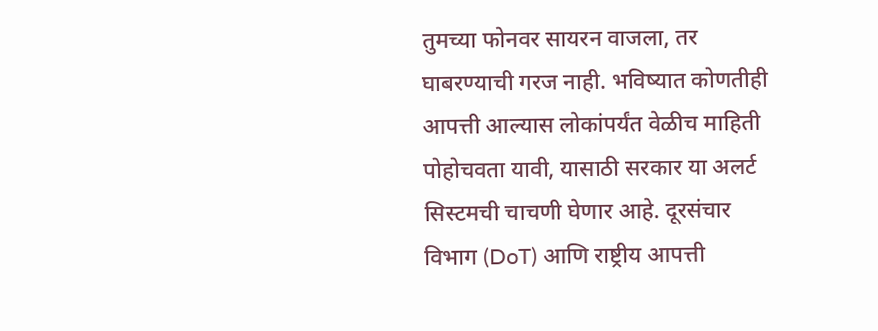तुमच्या फोनवर सायरन वाजला, तर घाबरण्याची गरज नाही. भविष्यात कोणतीही आपत्ती आल्यास लोकांपर्यंत वेळीच माहिती पोहोचवता यावी, यासाठी सरकार या अलर्ट सिस्टमची चाचणी घेणार आहे. दूरसंचार विभाग (DoT) आणि राष्ट्रीय आपत्ती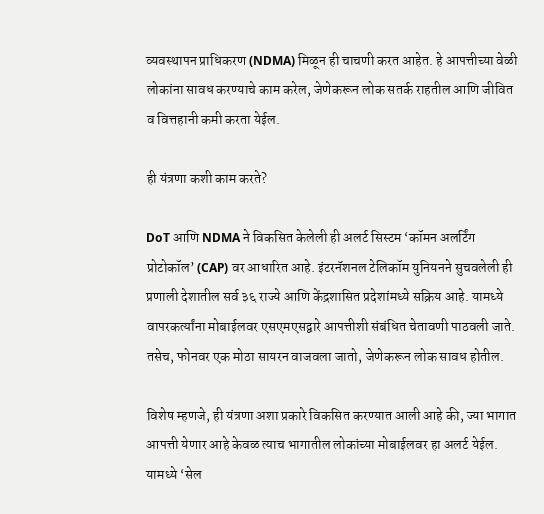व्यवस्थापन प्राधिकरण (NDMA) मिळून ही चाचणी करत आहेत. हे आपत्तीच्या वेळी लोकांना सावध करण्याचे काम करेल, जेणेकरून लोक सतर्क राहतील आणि जीवित व वित्तहानी कमी करता येईल.

ही यंत्रणा कशी काम करते?

DoT आणि NDMA ने विकसित केलेली ही अलर्ट सिस्टम ‘कॉमन अलर्टिंग प्रोटोकॉल’ (CAP) वर आधारित आहे. इंटरनॅशनल टेलिकॉम युनियनने सुचवलेली ही प्रणाली देशातील सर्व ३६ राज्ये आणि केंद्रशासित प्रदेशांमध्ये सक्रिय आहे. यामध्ये वापरकर्त्यांना मोबाईलवर एसएमएसद्वारे आपत्तीशी संबंधित चेतावणी पाठवली जाते. तसेच, फोनवर एक मोठा सायरन वाजवला जातो, जेणेकरून लोक सावध होतील.

विशेष म्हणजे, ही यंत्रणा अशा प्रकारे विकसित करण्यात आली आहे की, ज्या भागात आपत्ती येणार आहे केवळ त्याच भागातील लोकांच्या मोबाईलवर हा अलर्ट येईल. यामध्ये ‘सेल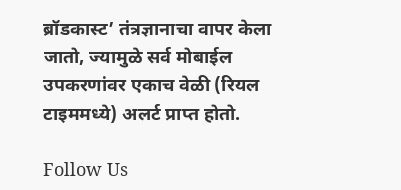ब्रॉडकास्ट’ तंत्रज्ञानाचा वापर केला जातो, ज्यामुळे सर्व मोबाईल उपकरणांवर एकाच वेळी (रियल टाइममध्ये) अलर्ट प्राप्त होतो.

Follow Us